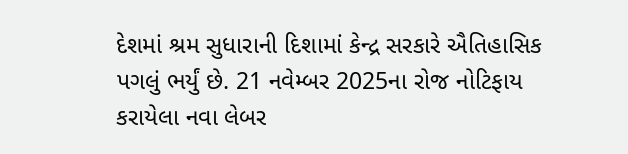દેશમાં શ્રમ સુધારાની દિશામાં કેન્દ્ર સરકારે ઐતિહાસિક પગલું ભર્યું છે. 21 નવેમ્બર 2025ના રોજ નોટિફાય કરાયેલા નવા લેબર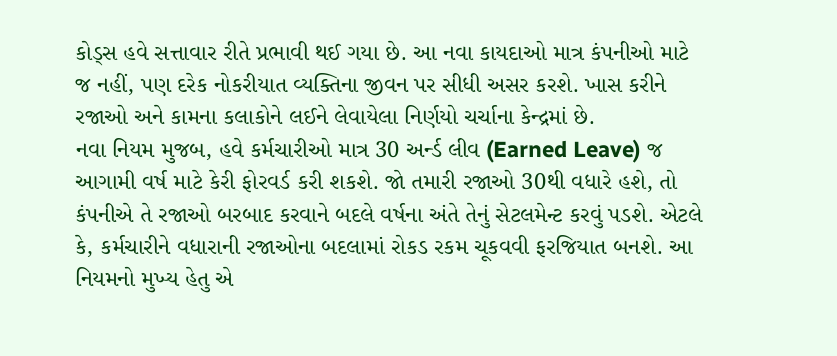કોડ્સ હવે સત્તાવાર રીતે પ્રભાવી થઈ ગયા છે. આ નવા કાયદાઓ માત્ર કંપનીઓ માટે જ નહીં, પણ દરેક નોકરીયાત વ્યક્તિના જીવન પર સીધી અસર કરશે. ખાસ કરીને રજાઓ અને કામના કલાકોને લઈને લેવાયેલા નિર્ણયો ચર્ચાના કેન્દ્રમાં છે.
નવા નિયમ મુજબ, હવે કર્મચારીઓ માત્ર 30 અર્ન્ડ લીવ (Earned Leave) જ આગામી વર્ષ માટે કેરી ફોરવર્ડ કરી શકશે. જો તમારી રજાઓ 30થી વધારે હશે, તો કંપનીએ તે રજાઓ બરબાદ કરવાને બદલે વર્ષના અંતે તેનું સેટલમેન્ટ કરવું પડશે. એટલે કે, કર્મચારીને વધારાની રજાઓના બદલામાં રોકડ રકમ ચૂકવવી ફરજિયાત બનશે. આ નિયમનો મુખ્ય હેતુ એ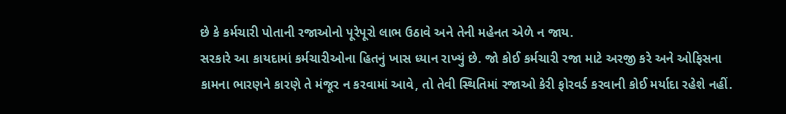છે કે કર્મચારી પોતાની રજાઓનો પૂરેપૂરો લાભ ઉઠાવે અને તેની મહેનત એળે ન જાય.
સરકારે આ કાયદામાં કર્મચારીઓના હિતનું ખાસ ધ્યાન રાખ્યું છે. જો કોઈ કર્મચારી રજા માટે અરજી કરે અને ઓફિસના કામના ભારણને કારણે તે મંજૂર ન કરવામાં આવે, તો તેવી સ્થિતિમાં રજાઓ કેરી ફોરવર્ડ કરવાની કોઈ મર્યાદા રહેશે નહીં.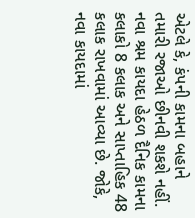એટલે કે, કંપની કામના બહાને તમારી રજાઓ છીનવી શકશે નહીં.
નવા શ્રમ કાયદા હેઠળ દૈનિક કામના કલાકો 8 કલાક અને સાપ્તાહિક 48 કલાક રાખવામાં આવ્યા છે. જોકે, નવા કાયદામાં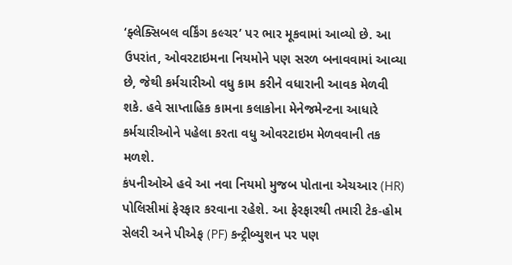‘ફ્લેક્સિબલ વર્કિંગ કલ્ચર’ પર ભાર મૂકવામાં આવ્યો છે. આ ઉપરાંત, ઓવરટાઇમના નિયમોને પણ સરળ બનાવવામાં આવ્યા છે, જેથી કર્મચારીઓ વધુ કામ કરીને વધારાની આવક મેળવી શકે. હવે સાપ્તાહિક કામના કલાકોના મેનેજમેન્ટના આધારે કર્મચારીઓને પહેલા કરતા વધુ ઓવરટાઇમ મેળવવાની તક મળશે.
કંપનીઓએ હવે આ નવા નિયમો મુજબ પોતાના એચઆર (HR) પોલિસીમાં ફેરફાર કરવાના રહેશે. આ ફેરફારથી તમારી ટેક-હોમ સેલરી અને પીએફ (PF) કન્ટ્રીબ્યુશન પર પણ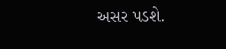અસર પડશે.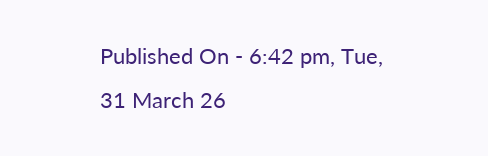Published On - 6:42 pm, Tue, 31 March 26